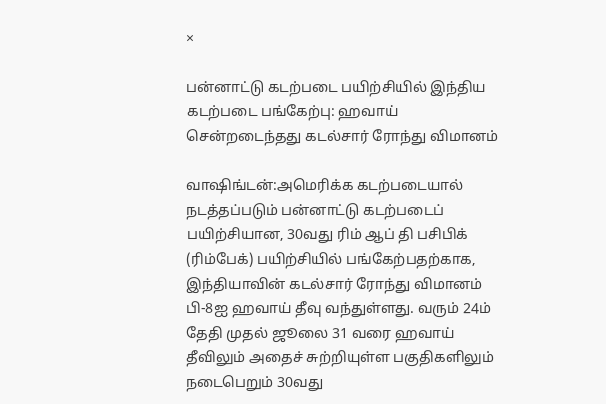×

பன்னாட்டு கடற்படை பயிற்சியில் இந்திய கடற்படை பங்கேற்பு: ஹவாய் சென்றடைந்தது கடல்சார் ரோந்து விமானம்

வாஷிங்டன்:அமெரிக்க கடற்படையால் நடத்தப்படும் பன்னாட்டு கடற்படைப் பயிற்சியான, 30வது ரிம் ஆப் தி பசிபிக் (ரிம்பேக்) பயிற்சியில் பங்கேற்பதற்காக, இந்தியாவின் கடல்சார் ரோந்து விமானம் பி-8ஐ ஹவாய் தீவு வந்துள்ளது. வரும் 24ம் தேதி முதல் ஜூலை 31 வரை ஹவாய் தீவிலும் அதைச் சுற்றியுள்ள பகுதிகளிலும் நடைபெறும் 30வது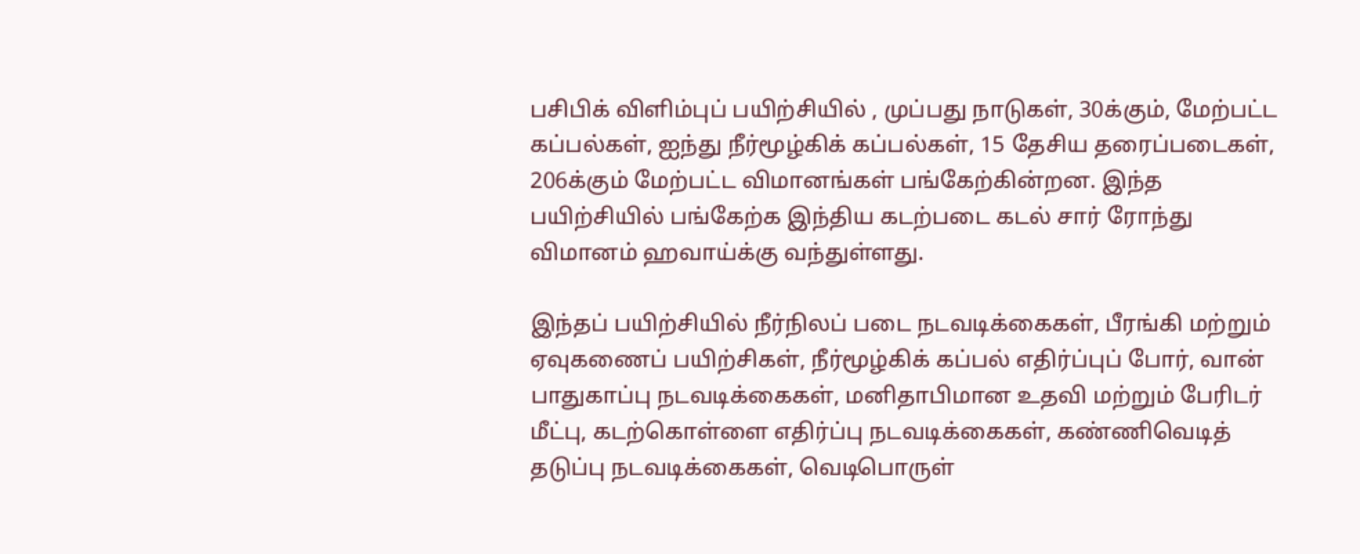பசிபிக் விளிம்புப் பயிற்சியில் , முப்பது நாடுகள், 30க்கும், மேற்பட்ட கப்பல்கள், ஐந்து நீர்மூழ்கிக் கப்பல்கள், 15 தேசிய தரைப்படைகள், 206க்கும் மேற்பட்ட விமானங்கள் பங்கேற்கின்றன. இந்த பயிற்சியில் பங்கேற்க இந்திய கடற்படை கடல் சார் ரோந்து விமானம் ஹவாய்க்கு வந்துள்ளது.

இந்தப் பயிற்சியில் நீர்நிலப் படை நடவடிக்கைகள், பீரங்கி மற்றும் ஏவுகணைப் பயிற்சிகள், நீர்மூழ்கிக் கப்பல் எதிர்ப்புப் போர், வான் பாதுகாப்பு நடவடிக்கைகள், மனிதாபிமான உதவி மற்றும் பேரிடர் மீட்பு, கடற்கொள்ளை எதிர்ப்பு நடவடிக்கைகள், கண்ணிவெடித் தடுப்பு நடவடிக்கைகள், வெடிபொருள்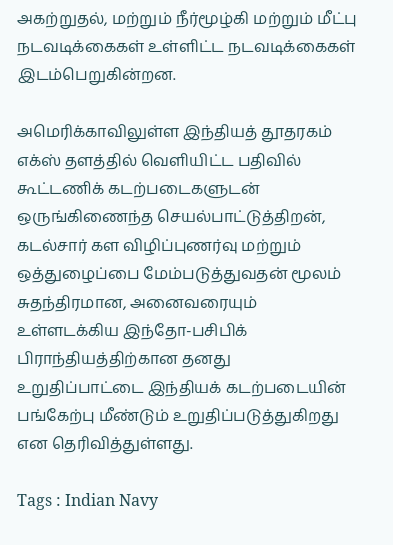அகற்றுதல், மற்றும் நீர்மூழ்கி மற்றும் மீட்பு நடவடிக்கைகள் உள்ளிட்ட நடவடிக்கைகள் இடம்பெறுகின்றன.

அமெரிக்காவிலுள்ள இந்தியத் தூதரகம் எக்ஸ் தளத்தில் வெளியிட்ட பதிவில் கூட்டணிக் கடற்படைகளுடன் ஒருங்கிணைந்த செயல்பாட்டுத்திறன், கடல்சார் கள விழிப்புணர்வு மற்றும் ஒத்துழைப்பை மேம்படுத்துவதன் மூலம் சுதந்திரமான, அனைவரையும் உள்ளடக்கிய இந்தோ-பசிபிக் பிராந்தியத்திற்கான தனது உறுதிப்பாட்டை இந்தியக் கடற்படையின் பங்கேற்பு மீண்டும் உறுதிப்படுத்துகிறது என தெரிவித்துள்ளது.

Tags : Indian Navy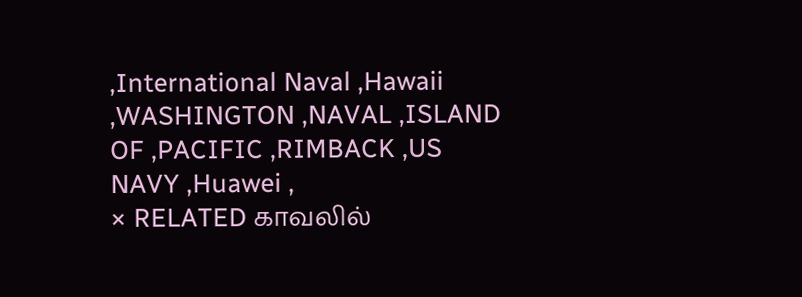,International Naval ,Hawaii ,WASHINGTON ,NAVAL ,ISLAND OF ,PACIFIC ,RIMBACK ,US NAVY ,Huawei ,
× RELATED காவலில்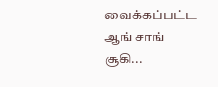வைக்கப்பட்ட ஆங் சாங் சூகி...